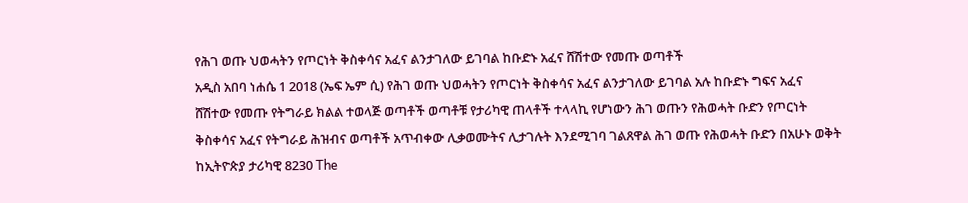የሕገ ወጡ ህወሓትን የጦርነት ቅስቀሳና አፈና ልንታገለው ይገባል ከቡድኑ አፈና ሸሽተው የመጡ ወጣቶች
አዲስ አበባ ነሐሴ 1 2018 (ኤፍ ኤም ሲ) የሕገ ወጡ ህወሓትን የጦርነት ቅስቀሳና አፈና ልንታገለው ይገባል አሉ ከቡድኑ ግፍና አፈና ሸሽተው የመጡ የትግራይ ክልል ተወላጅ ወጣቶች ወጣቶቹ የታሪካዊ ጠላቶች ተላላኪ የሆነውን ሕገ ወጡን የሕወሓት ቡድን የጦርነት ቅስቀሳና አፈና የትግራይ ሕዝብና ወጣቶች አጥብቀው ሊቃወሙትና ሊታገሉት እንደሚገባ ገልጸዋል ሕገ ወጡ የሕወሓት ቡድን በአሁኑ ወቅት ከኢትዮጵያ ታሪካዊ 8230 The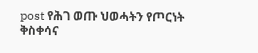post የሕገ ወጡ ህወሓትን የጦርነት ቅስቀሳና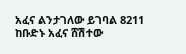አፈና ልንታገለው ይገባል 8211 ከቡድኑ አፈና ሸሽተው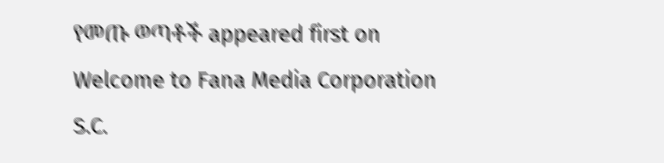የመጡ ወጣቶች appeared first on Welcome to Fana Media Corporation S.C.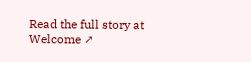Read the full story at Welcome ↗